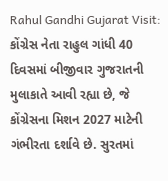Rahul Gandhi Gujarat Visit: કોંગ્રેસ નેતા રાહુલ ગાંધી 40 દિવસમાં બીજીવાર ગુજરાતની મુલાકાતે આવી રહ્યા છે, જે કોંગ્રેસના મિશન 2027 માટેની ગંભીરતા દર્શાવે છે. સુરતમાં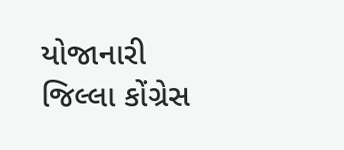યોજાનારી જિલ્લા કોંગ્રેસ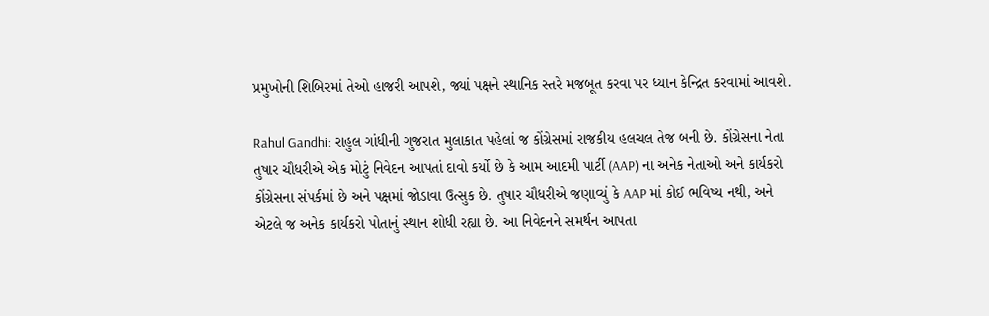પ્રમુખોની શિબિરમાં તેઓ હાજરી આપશે, જ્યાં પક્ષને સ્થાનિક સ્તરે મજબૂત કરવા પર ધ્યાન કેન્દ્રિત કરવામાં આવશે.

Rahul Gandhi: રાહુલ ગાંધીની ગુજરાત મુલાકાત પહેલાં જ કોંગ્રેસમાં રાજકીય હલચલ તેજ બની છે. કોંગ્રેસના નેતા તુષાર ચૌધરીએ એક મોટું નિવેદન આપતાં દાવો કર્યો છે કે આમ આદમી પાર્ટી (AAP) ના અનેક નેતાઓ અને કાર્યકરો કોંગ્રેસના સંપર્કમાં છે અને પક્ષમાં જોડાવા ઉત્સુક છે. તુષાર ચૌધરીએ જણાવ્યું કે AAP માં કોઈ ભવિષ્ય નથી, અને એટલે જ અનેક કાર્યકરો પોતાનું સ્થાન શોધી રહ્યા છે. આ નિવેદનને સમર્થન આપતા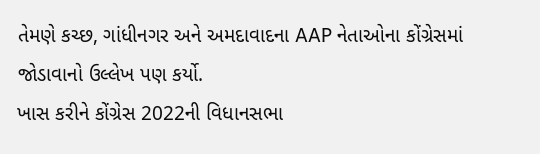તેમણે કચ્છ, ગાંધીનગર અને અમદાવાદના AAP નેતાઓના કોંગ્રેસમાં જોડાવાનો ઉલ્લેખ પણ કર્યો.
ખાસ કરીને કોંગ્રેસ 2022ની વિધાનસભા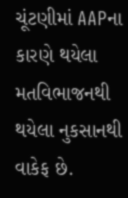ચૂંટણીમાં AAPના કારણે થયેલા મતવિભાજનથી થયેલા નુકસાનથી વાકેફ છે.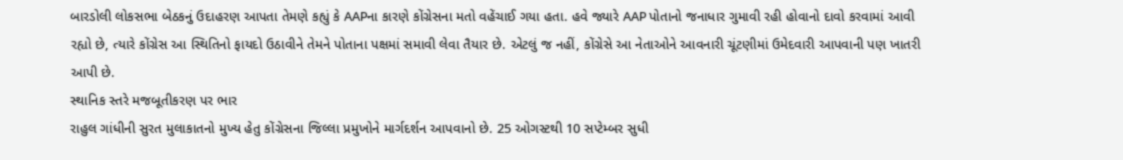બારડોલી લોકસભા બેઠકનું ઉદાહરણ આપતા તેમણે કહ્યું કે AAPના કારણે કોંગ્રેસના મતો વહેંચાઈ ગયા હતા. હવે જ્યારે AAP પોતાનો જનાધાર ગુમાવી રહી હોવાનો દાવો કરવામાં આવી રહ્યો છે, ત્યારે કોંગ્રેસ આ સ્થિતિનો ફાયદો ઉઠાવીને તેમને પોતાના પક્ષમાં સમાવી લેવા તૈયાર છે. એટલું જ નહીં, કોંગ્રેસે આ નેતાઓને આવનારી ચૂંટણીમાં ઉમેદવારી આપવાની પણ ખાતરી આપી છે.
સ્થાનિક સ્તરે મજબૂતીકરણ પર ભાર
રાહુલ ગાંધીની સુરત મુલાકાતનો મુખ્ય હેતુ કોંગ્રેસના જિલ્લા પ્રમુખોને માર્ગદર્શન આપવાનો છે. 25 ઓગસ્ટથી 10 સપ્ટેમ્બર સુધી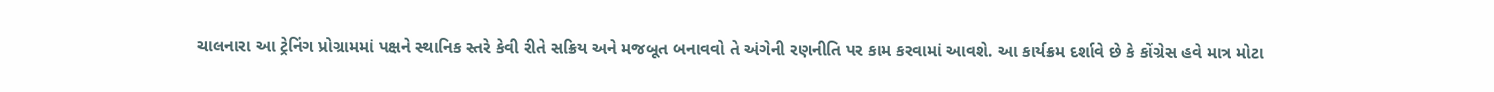ચાલનારા આ ટ્રેનિંગ પ્રોગ્રામમાં પક્ષને સ્થાનિક સ્તરે કેવી રીતે સક્રિય અને મજબૂત બનાવવો તે અંગેની રણનીતિ પર કામ કરવામાં આવશે. આ કાર્યક્રમ દર્શાવે છે કે કોંગ્રેસ હવે માત્ર મોટા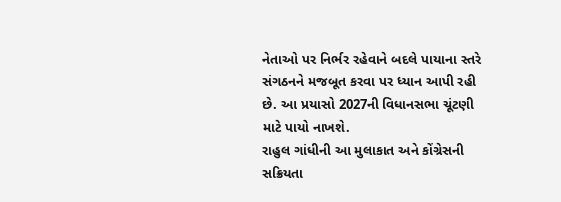નેતાઓ પર નિર્ભર રહેવાને બદલે પાયાના સ્તરે સંગઠનને મજબૂત કરવા પર ધ્યાન આપી રહી છે. આ પ્રયાસો 2027ની વિધાનસભા ચૂંટણી માટે પાયો નાખશે.
રાહુલ ગાંધીની આ મુલાકાત અને કોંગ્રેસની સક્રિયતા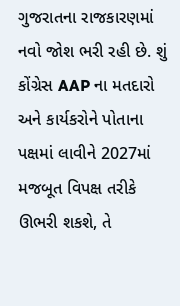ગુજરાતના રાજકારણમાં નવો જોશ ભરી રહી છે. શું કોંગ્રેસ AAP ના મતદારો અને કાર્યકરોને પોતાના પક્ષમાં લાવીને 2027માં મજબૂત વિપક્ષ તરીકે ઊભરી શકશે, તે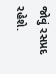જોવું રસપ્રદ રહેશે.